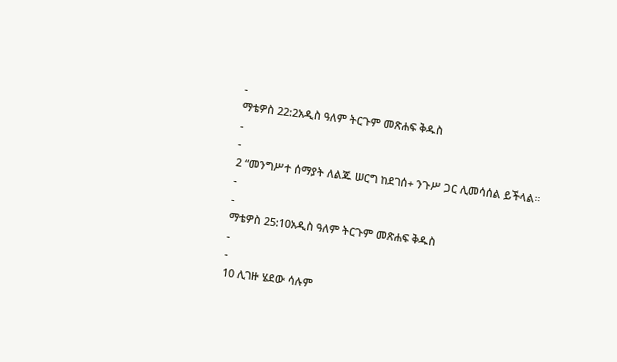-
ማቴዎስ 22:2አዲስ ዓለም ትርጉም መጽሐፍ ቅዱስ
-
-
2 “መንግሥተ ሰማያት ለልጁ ሠርግ ከደገሰ+ ንጉሥ ጋር ሊመሳሰል ይችላል።
-
-
ማቴዎስ 25:10አዲስ ዓለም ትርጉም መጽሐፍ ቅዱስ
-
-
10 ሊገዙ ሄደው ሳሉም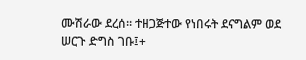ሙሽራው ደረሰ። ተዘጋጅተው የነበሩት ደናግልም ወደ ሠርጉ ድግስ ገቡ፤+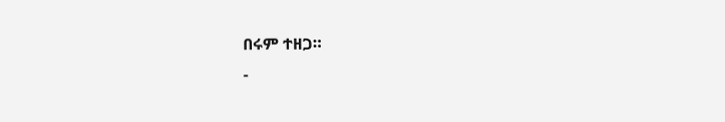በሩም ተዘጋ።
-